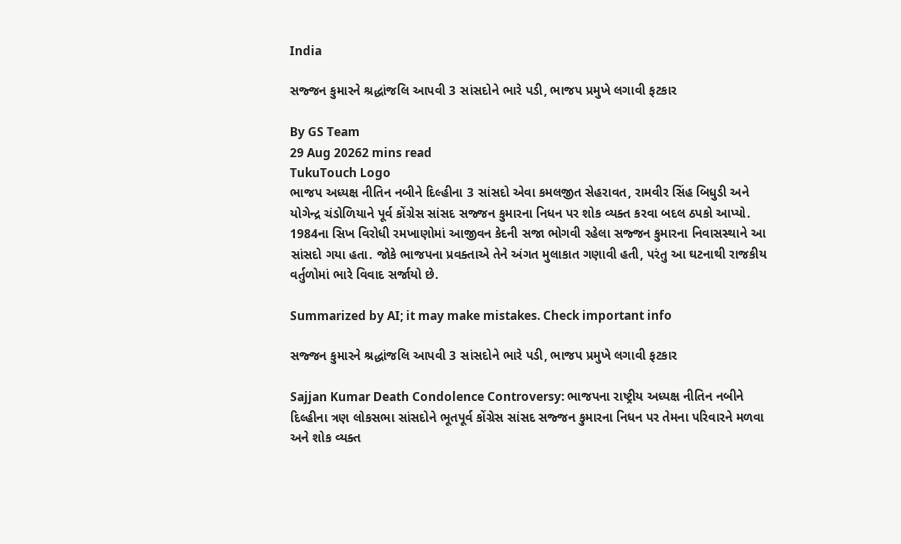India

સજ્જન કુમારને શ્રદ્ધાંજલિ આપવી 3 સાંસદોને ભારે પડી, ભાજપ પ્રમુખે લગાવી ફટકાર

By GS Team
29 Aug 20262 mins read
TukuTouch Logo
ભાજપ અધ્યક્ષ નીતિન નબીને દિલ્હીના 3 સાંસદો એવા કમલજીત સેહરાવત, રામવીર સિંહ બિધુડી અને યોગેન્દ્ર ચંડોળિયાને પૂર્વ કોંગ્રેસ સાંસદ સજ્જન કુમારના નિધન પર શોક વ્યક્ત કરવા બદલ ઠપકો આપ્યો. 1984ના સિખ વિરોધી રમખાણોમાં આજીવન કેદની સજા ભોગવી રહેલા સજ્જન કુમારના નિવાસસ્થાને આ સાંસદો ગયા હતા. જોકે ભાજપના પ્રવક્તાએ તેને અંગત મુલાકાત ગણાવી હતી, પરંતુ આ ઘટનાથી રાજકીય વર્તુળોમાં ભારે વિવાદ સર્જાયો છે.

Summarized by AI; it may make mistakes. Check important info

સજ્જન કુમારને શ્રદ્ધાંજલિ આપવી 3 સાંસદોને ભારે પડી, ભાજપ પ્રમુખે લગાવી ફટકાર

Sajjan Kumar Death Condolence Controversy: ભાજપના રાષ્ટ્રીય અધ્યક્ષ નીતિન નબીને દિલ્હીના ત્રણ લોકસભા સાંસદોને ભૂતપૂર્વ કોંગ્રેસ સાંસદ સજ્જન કુમારના નિધન પર તેમના પરિવારને મળવા અને શોક વ્યક્ત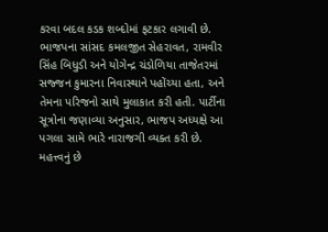કરવા બદલ કડક શબ્દોમાં ફટકાર લગાવી છે. ભાજપના સાંસદ કમલજીત સેહરાવત, રામવીર સિંહ બિધુડી અને યોગેન્દ્ર ચંડોળિયા તાજેતરમાં સજ્જન કુમારના નિવાસ્થાને પહોંચ્યા હતા, અને તેમના પરિજનો સાથે મુલાકાત કરી હતી. પાર્ટીના સૂત્રોના જણાવ્યા અનુસાર, ભાજપ અધ્યક્ષે આ પગલા સામે ભારે નારાજગી વ્યક્ત કરી છે. મહત્ત્વનું છે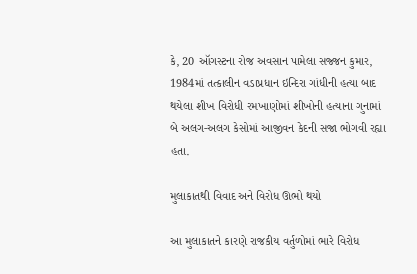કે, 20 ઑગસ્ટના રોજ અવસાન પામેલા સજ્જન કુમાર, 1984માં તત્કાલીન વડાપ્રધાન ઇન્દિરા ગાંધીની હત્યા બાદ થયેલા શીખ વિરોધી રમખાણોમાં શીખોની હત્યાના ગુનામાં બે અલગ-અલગ કેસોમાં આજીવન કેદની સજા ભોગવી રહ્યા હતા.

મુલાકાતથી વિવાદ અને વિરોધ ઊભો થયો

આ મુલાકાતને કારણે રાજકીય વર્તુળોમાં ભારે વિરોધ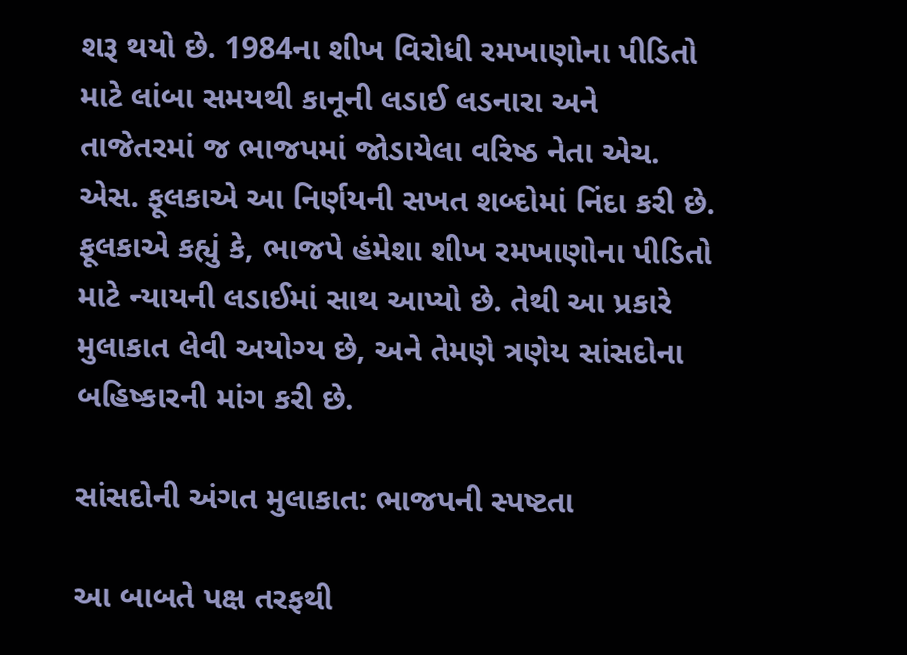શરૂ થયો છે. 1984ના શીખ વિરોધી રમખાણોના પીડિતો માટે લાંબા સમયથી કાનૂની લડાઈ લડનારા અને તાજેતરમાં જ ભાજપમાં જોડાયેલા વરિષ્ઠ નેતા એચ. એસ. ફૂલકાએ આ નિર્ણયની સખત શબ્દોમાં નિંદા કરી છે. ફૂલકાએ કહ્યું કે, ભાજપે હંમેશા શીખ રમખાણોના પીડિતો માટે ન્યાયની લડાઈમાં સાથ આપ્યો છે. તેથી આ પ્રકારે મુલાકાત લેવી અયોગ્ય છે, અને તેમણે ત્રણેય સાંસદોના બહિષ્કારની માંગ કરી છે.

સાંસદોની અંગત મુલાકાત: ભાજપની સ્પષ્ટતા

આ બાબતે પક્ષ તરફથી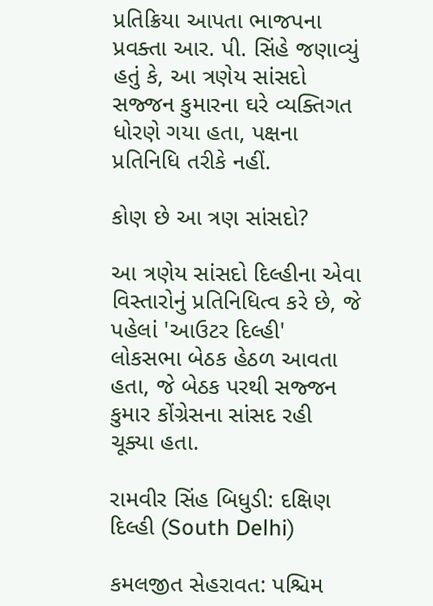પ્રતિક્રિયા આપતા ભાજપના પ્રવક્તા આર. પી. સિંહે જણાવ્યું હતું કે, આ ત્રણેય સાંસદો સજ્જન કુમારના ઘરે વ્યક્તિગત ધોરણે ગયા હતા, પક્ષના પ્રતિનિધિ તરીકે નહીં.

કોણ છે આ ત્રણ સાંસદો?

આ ત્રણેય સાંસદો દિલ્હીના એવા વિસ્તારોનું પ્રતિનિધિત્વ કરે છે, જે પહેલાં 'આઉટર દિલ્હી' લોકસભા બેઠક હેઠળ આવતા હતા, જે બેઠક પરથી સજ્જન કુમાર કોંગ્રેસના સાંસદ રહી ચૂક્યા હતા.

રામવીર સિંહ બિધુડી: દક્ષિણ દિલ્હી (South Delhi)

કમલજીત સેહરાવત: પશ્ચિમ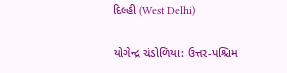દિલ્હી (West Delhi)

યોગેન્દ્ર ચંડોળિયા: ઉત્તર-પશ્ચિમ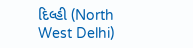દિલ્હી (North West Delhi)